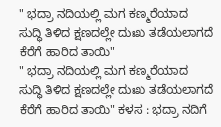" ಭದ್ರಾ ನದಿಯಲ್ಲಿ ಮಗ ಕಣ್ಮರೆಯಾದ ಸುದ್ಧಿ ತಿಳಿದ ಕ್ಷಣದಲ್ಲೇ ದುಃಖ ತಡೆಯಲಾಗದೆ ಕೆರೆಗೆ ಹಾರಿದ ತಾಯಿ"
" ಭದ್ರಾ ನದಿಯಲ್ಲಿ ಮಗ ಕಣ್ಮರೆಯಾದ ಸುದ್ಧಿ ತಿಳಿದ ಕ್ಷಣದಲ್ಲೇ ದುಃಖ ತಡೆಯಲಾಗದೆ ಕೆರೆಗೆ ಹಾರಿದ ತಾಯಿ" ಕಳಸ : ಭದ್ರಾ ನದಿಗೆ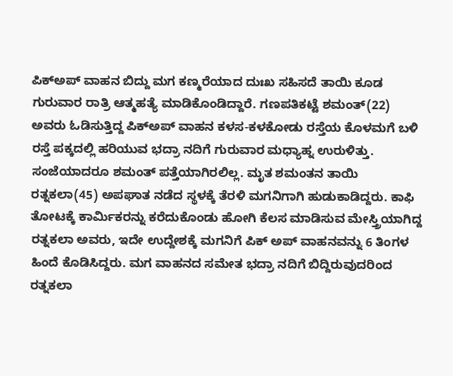ಪಿಕ್ಅಪ್ ವಾಹನ ಬಿದ್ದು ಮಗ ಕಣ್ಮರೆಯಾದ ದುಃಖ ಸಹಿಸದೆ ತಾಯಿ ಕೂಡ ಗುರುವಾರ ರಾತ್ರಿ ಆತ್ಮಹತ್ಯೆ ಮಾಡಿಕೊಂಡಿದ್ದಾರೆ. ಗಣಪತಿಕಟ್ಟೆ ಶಮಂತ್(22) ಅವರು ಓಡಿಸುತ್ತಿದ್ದ ಪಿಕ್ಅಪ್ ವಾಹನ ಕಳಸ-ಕಳಕೋಡು ರಸ್ತೆಯ ಕೊಳಮಗೆ ಬಳಿ ರಸ್ತೆ ಪಕ್ಕದಲ್ಲಿ ಹರಿಯುವ ಭದ್ರಾ ನದಿಗೆ ಗುರುವಾರ ಮಧ್ಯಾಹ್ನ ಉರುಳಿತ್ತು. ಸಂಜೆಯಾದರೂ ಶಮಂತ್ ಪತ್ತೆಯಾಗಿರಲಿಲ್ಲ. ಮೃತ ಶಮಂತನ ತಾಯಿ ರತ್ನಕಲಾ(45) ಅಪಘಾತ ನಡೆದ ಸ್ಥಳಕ್ಕೆ ತೆರಳಿ ಮಗನಿಗಾಗಿ ಹುಡುಕಾಡಿದ್ದರು. ಕಾಫಿ ತೋಟಕ್ಕೆ ಕಾರ್ಮಿಕರನ್ನು ಕರೆದುಕೊಂಡು ಹೋಗಿ ಕೆಲಸ ಮಾಡಿಸುವ ಮೇಸ್ತ್ರಿಯಾಗಿದ್ದ ರತ್ನಕಲಾ ಅವರು, ಇದೇ ಉದ್ದೇಶಕ್ಕೆ ಮಗನಿಗೆ ಪಿಕ್ ಅಪ್ ವಾಹನವನ್ನು 6 ತಿಂಗಳ ಹಿಂದೆ ಕೊಡಿಸಿದ್ದರು. ಮಗ ವಾಹನದ ಸಮೇತ ಭದ್ರಾ ನದಿಗೆ ಬಿದ್ದಿರುವುದರಿಂದ ರತ್ನಕಲಾ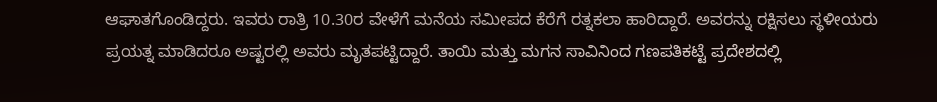ಆಘಾತಗೊಂಡಿದ್ದರು. ಇವರು ರಾತ್ರಿ 10.30ರ ವೇಳೆಗೆ ಮನೆಯ ಸಮೀಪದ ಕೆರೆಗೆ ರತ್ನಕಲಾ ಹಾರಿದ್ದಾರೆ. ಅವರನ್ನು ರಕ್ಷಿಸಲು ಸ್ಥಳೀಯರು ಪ್ರಯತ್ನ ಮಾಡಿದರೂ ಅಷ್ಟರಲ್ಲಿ ಅವರು ಮೃತಪಟ್ಟಿದ್ದಾರೆ. ತಾಯಿ ಮತ್ತು ಮಗನ ಸಾವಿನಿಂದ ಗಣಪತಿಕಟ್ಟೆ ಪ್ರದೇಶದಲ್ಲಿ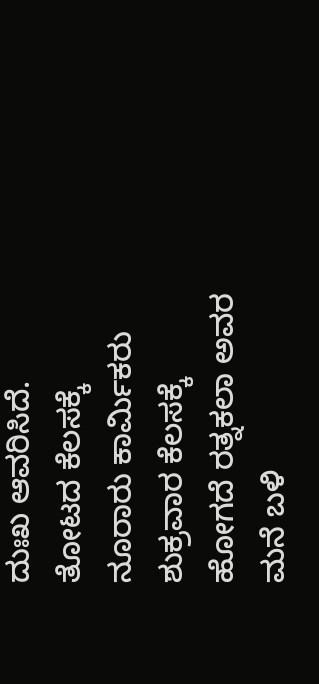ದುಃಖ ಆವರಿಸಿದೆ. ತೋಟದ ಕೆಲಸಕ್ಕೆ ನೂರಾರು ಕಾರ್ಮಿಕರು ಶುಕ್ರವಾರ ಕೆಲಸಕ್ಕೆ ಹೋಗದೆ ರತ್ನಕಲಾ ಅವರ ಮನೆ ಬಳಿ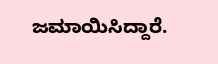ಜಮಾಯಿಸಿದ್ದಾರೆ.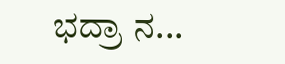ಭದ್ರಾ ನ...